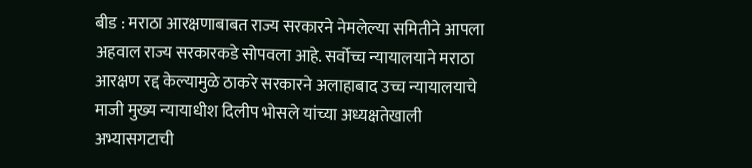बीड : मराठा आरक्षणाबाबत राज्य सरकारने नेमलेल्या समितीने आपला अहवाल राज्य सरकारकडे सोपवला आहे. सर्वोच्च न्यायालयाने मराठा आरक्षण रद्द केल्यामुळे ठाकरे सरकारने अलाहाबाद उच्च न्यायालयाचे माजी मुख्य न्यायाधीश दिलीप भोसले यांच्या अध्यक्षतेखाली अभ्यासगटाची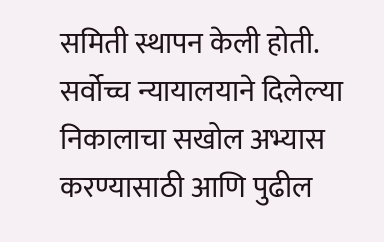समिती स्थापन केली होती. सर्वोच्च न्यायालयाने दिलेल्या निकालाचा सखोल अभ्यास करण्यासाठी आणि पुढील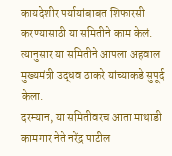कायदेशीर पर्यायांबाबत शिफारसी करण्यासाठी या समितीने काम केलं. त्यानुसार या समितीने आपला अहवाल मुख्यमंत्री उद्धव ठाकरे यांच्याकडे सुपूर्द केला.
दरम्यान, या समितीवरच आता माथाडी कामगार नेते नरेंद्र पाटील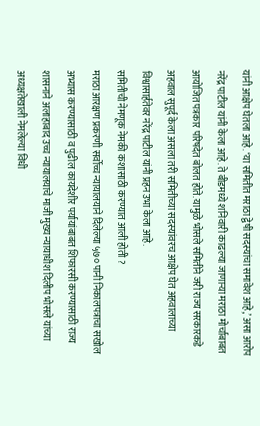यांनी आक्षेप घेतला आहे. ‘या समितीत मराठा द्वेषी सदस्यांचा समावेश आहे,’ असा आरोप नरेंद्र पाटील यांनी केला आहे. ते बीडमध्ये शनिवारी काढल्या जाणाऱ्या मराठा मोर्चाबाबत आयोजित पत्रकार परिषदेत बोलत होते. यामुळे भोसले समितीने जरी राज्य सरकारकडे अहवाल सुपूर्द केला असला तरी समितीच्या सदस्यांवरच आक्षेप घेत अहवालाच्या विश्वासार्हतेवर नरेंद्र पाटील यांनी प्रहन उभा केला आहे.
समितीची नेमणूक नेमकी कशासाठी करण्यात आली होती ?
मराठा आरक्षण प्रकरणी सर्वोच्च न्यायालयाने दिलेल्या ५७० पानी निकालपत्राचा सखोल अभ्यास करण्यासाठी व पुढील कायदेशीर पर्यायांबाबत शिफारसी करण्यासाठी राज्य शासनाने अलाहाबाद उच्च न्यायालयाचे माजी मुख्य न्यायाधीश दिलीप भोसले यांच्या अध्यक्षतेखाली नेमलेल्या विधी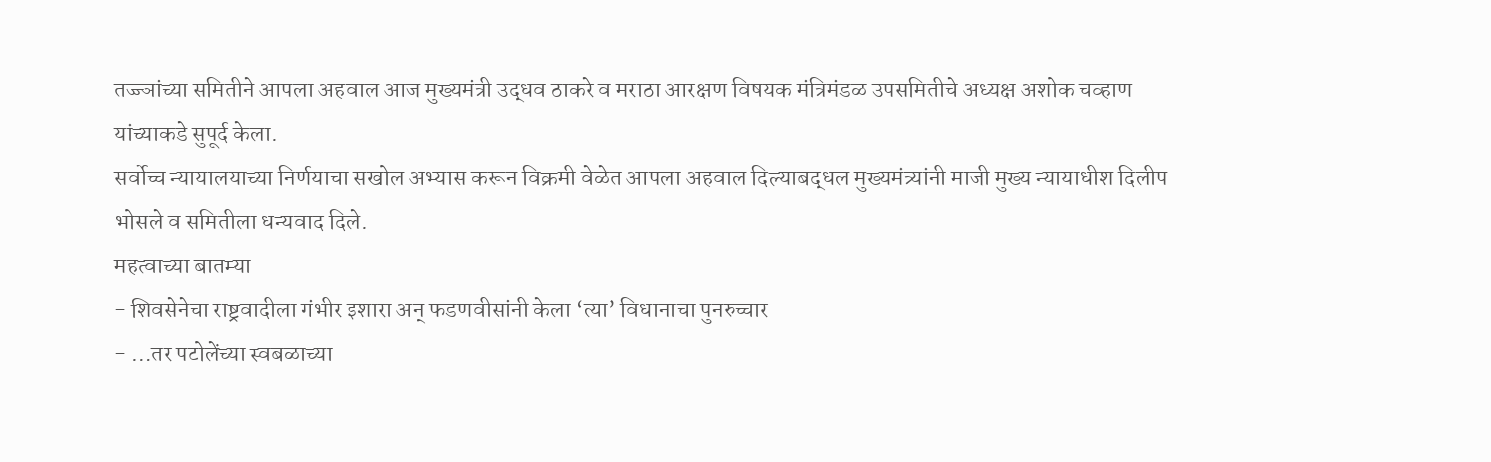तज्ज्ञांच्या समितीने आपला अहवाल आज मुख्यमंत्री उद्धव ठाकरे व मराठा आरक्षण विषयक मंत्रिमंडळ उपसमितीचे अध्यक्ष अशोक चव्हाण यांच्याकडे सुपूर्द केला.
सर्वोच्च न्यायालयाच्या निर्णयाचा सखोल अभ्यास करून विक्रमी वेळेत आपला अहवाल दिल्याबद्धल मुख्यमंत्र्यांनी माजी मुख्य न्यायाधीश दिलीप भोसले व समितीला धन्यवाद दिले.
महत्वाच्या बातम्या
- शिवसेनेचा राष्ट्रवादीला गंभीर इशारा अन् फडणवीसांनी केला ‘त्या’ विधानाचा पुनरुच्चार
- …तर पटोलेंच्या स्वबळाच्या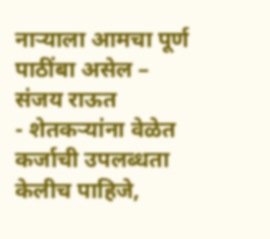नाऱ्याला आमचा पूर्ण पाठींबा असेल – संजय राऊत
- शेतकऱ्यांना वेळेत कर्जाची उपलब्धता केलीच पाहिजे,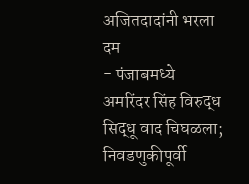अजितदादांनी भरला दम
- पंजाबमध्ये अमरिंदर सिंह विरुद्ध सिद्धू वाद चिघळला; निवडणुकीपूर्वी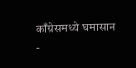काँग्रेसमध्ये घमासान
-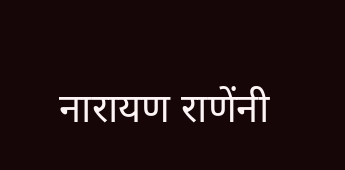नारायण राणेंनी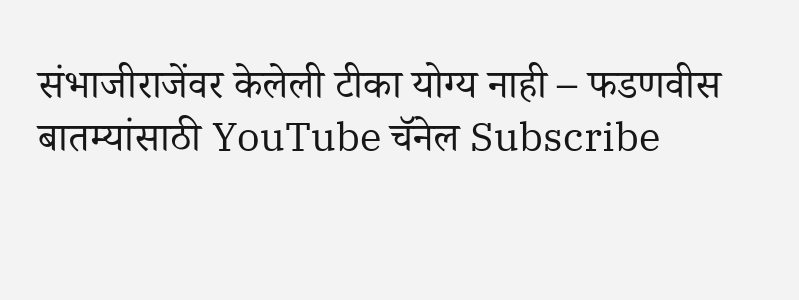संभाजीराजेंवर केलेली टीका योग्य नाही – फडणवीस
बातम्यांसाठी YouTube चॅनेल Subscribe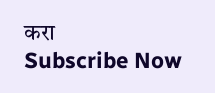करा
Subscribe Now